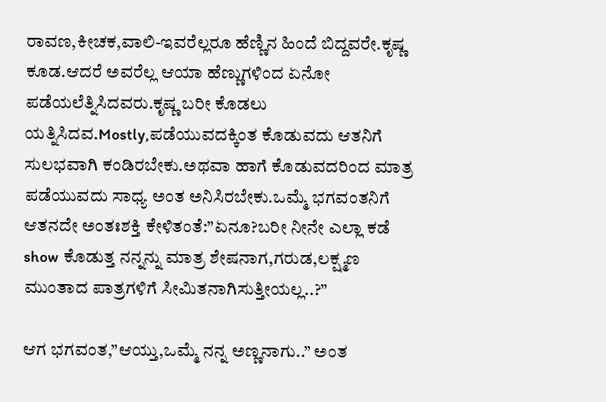ರಾವಣ,ಕೀಚಕ,ವಾಲಿ-ಇವರೆಲ್ಲರೂ ಹೆಣ್ಣಿನ ಹಿಂದೆ ಬಿದ್ದವರೇ.ಕೃಷ್ಣ ಕೂಡ.ಆದರೆ ಅವರೆಲ್ಲ ಆಯಾ ಹೆಣ್ಣುಗಳಿಂದ ಏನೋ ಪಡೆಯಲೆತ್ನಿಸಿದವರು.ಕೃಷ್ಣ ಬರೀ ಕೊಡಲು ಯತ್ನಿಸಿದವ.Mostly,ಪಡೆಯುವದಕ್ಕಿಂತ ಕೊಡುವದು ಆತನಿಗೆ ಸುಲಭವಾಗಿ ಕಂಡಿರಬೇಕು.ಅಥವಾ ಹಾಗೆ ಕೊಡುವದರಿಂದ ಮಾತ್ರ ಪಡೆಯುವದು ಸಾಧ್ಯ ಅಂತ ಅನಿಸಿರಬೇಕು.ಒಮ್ಮೆ ಭಗವಂತನಿಗೆ ಆತನದೇ ಅಂತಃಶಕ್ತಿ ಕೇಳಿತಂತೆ:”ಏನೂ?ಬರೀ ನೀನೇ ಎಲ್ಲಾ ಕಡೆ show ಕೊಡುತ್ತ ನನ್ನನ್ನು ಮಾತ್ರ ಶೇಷನಾಗ,ಗರುಡ,ಲಕ್ಷ್ಮಣ ಮುಂತಾದ ಪಾತ್ರಗಳಿಗೆ ಸೀಮಿತನಾಗಿಸುತ್ತೀಯಲ್ಲ..?”

ಆಗ ಭಗವಂತ,”ಆಯ್ತು,ಒಮ್ಮೆ ನನ್ನ ಅಣ್ಣನಾಗು..” ಅಂತ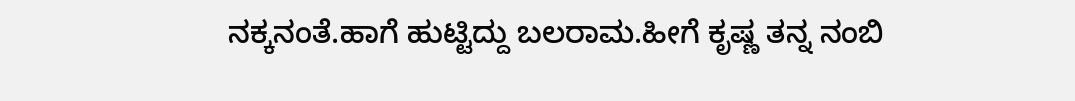ನಕ್ಕನಂತೆ.ಹಾಗೆ ಹುಟ್ಟಿದ್ದು ಬಲರಾಮ.ಹೀಗೆ ಕೃಷ್ಣ ತನ್ನ ನಂಬಿ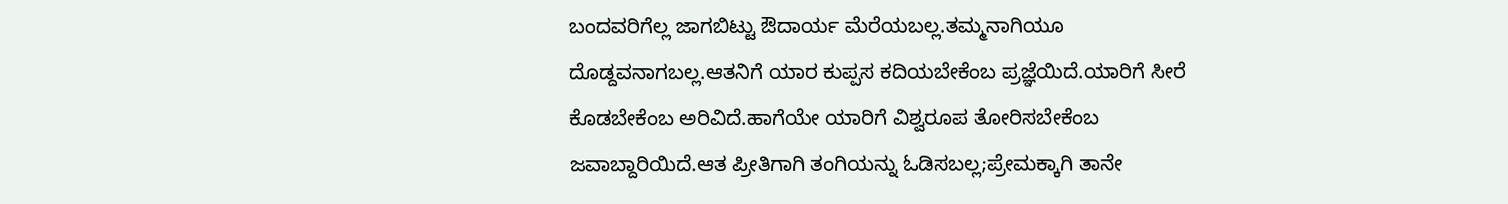ಬಂದವರಿಗೆಲ್ಲ ಜಾಗಬಿಟ್ಟು ಔದಾರ್ಯ ಮೆರೆಯಬಲ್ಲ.ತಮ್ಮನಾಗಿಯೂ ದೊಡ್ದವನಾಗಬಲ್ಲ.ಆತನಿಗೆ ಯಾರ ಕುಪ್ಪಸ ಕದಿಯಬೇಕೆಂಬ ಪ್ರಜ್ಞೆಯಿದೆ.ಯಾರಿಗೆ ಸೀರೆ ಕೊಡಬೇಕೆಂಬ ಅರಿವಿದೆ.ಹಾಗೆಯೇ ಯಾರಿಗೆ ವಿಶ್ವರೂಪ ತೋರಿಸಬೇಕೆಂಬ ಜವಾಬ್ದಾರಿಯಿದೆ.ಆತ ಪ್ರೀತಿಗಾಗಿ ತಂಗಿಯನ್ನು ಓಡಿಸಬಲ್ಲ;ಪ್ರೇಮಕ್ಕಾಗಿ ತಾನೇ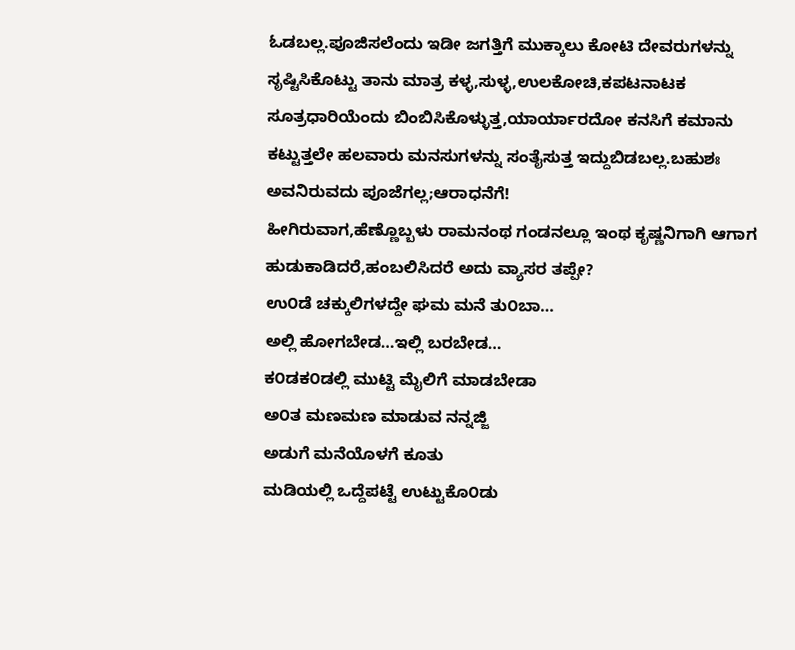ಓಡಬಲ್ಲ.ಪೂಜಿಸಲೆಂದು ಇಡೀ ಜಗತ್ತಿಗೆ ಮುಕ್ಕಾಲು ಕೋಟಿ ದೇವರುಗಳನ್ನು ಸೃಷ್ಟಿಸಿಕೊಟ್ಟು ತಾನು ಮಾತ್ರ ಕಳ್ಳ,ಸುಳ್ಳ,ಉಲಕೋಚಿ,ಕಪಟನಾಟಕ ಸೂತ್ರಧಾರಿಯೆಂದು ಬಿಂಬಿಸಿಕೊಳ್ಳುತ್ತ,ಯಾರ್ಯಾರದೋ ಕನಸಿಗೆ ಕಮಾನು ಕಟ್ಟುತ್ತಲೇ ಹಲವಾರು ಮನಸುಗಳನ್ನು ಸಂತೈಸುತ್ತ ಇದ್ದುಬಿಡಬಲ್ಲ.ಬಹುಶಃ ಅವನಿರುವದು ಪೂಜೆಗಲ್ಲ;ಆರಾಧನೆಗೆ!
ಹೀಗಿರುವಾಗ,ಹೆಣ್ಣೊಬ್ಬಳು ರಾಮನಂಥ ಗಂಡನಲ್ಲೂ ಇಂಥ ಕೃಷ್ಣನಿಗಾಗಿ ಆಗಾಗ ಹುಡುಕಾಡಿದರೆ,ಹಂಬಲಿಸಿದರೆ ಅದು ವ್ಯಾಸರ ತಪ್ಪೇ?
ಉ೦ಡೆ ಚಕ್ಕುಲಿಗಳದ್ದೇ ಘಮ ಮನೆ ತು೦ಬಾ…
ಅಲ್ಲಿ ಹೋಗಬೇಡ…ಇಲ್ಲಿ ಬರಬೇಡ…
ಕ೦ಡಕ೦ಡಲ್ಲಿ ಮುಟ್ಟಿ ಮೈಲಿಗೆ ಮಾಡಬೇಡಾ
ಅ೦ತ ಮಣಮಣ ಮಾಡುವ ನನ್ನಜ್ಜಿ
ಅಡುಗೆ ಮನೆಯೊಳಗೆ ಕೂತು
ಮಡಿಯಲ್ಲಿ ಒದ್ದೆಪಟ್ಟೆ ಉಟ್ಟುಕೊ೦ಡು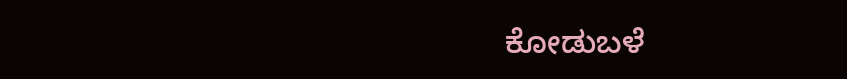ಕೋಡುಬಳೆ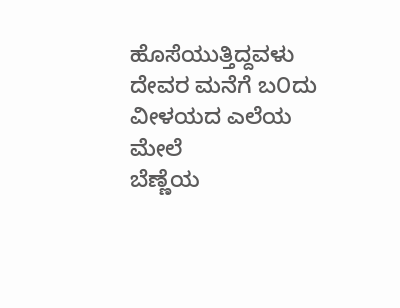ಹೊಸೆಯುತ್ತಿದ್ದವಳು
ದೇವರ ಮನೆಗೆ ಬ೦ದು
ವೀಳಯದ ಎಲೆಯ ಮೇಲೆ
ಬೆಣ್ಣೆಯ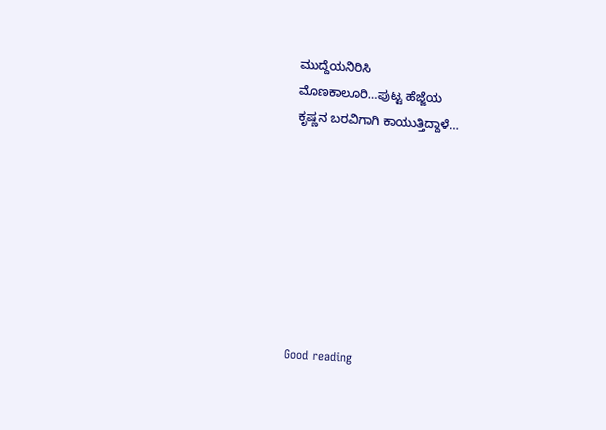ಮುದ್ದೆಯನಿರಿಸಿ
ಮೊಣಕಾಲೂರಿ…ಪುಟ್ಟ ಹೆಜ್ಜೆಯ
ಕೃಷ್ಣನ ಬರವಿಗಾಗಿ ಕಾಯುತ್ತಿದ್ದಾಳೆ…








Good reading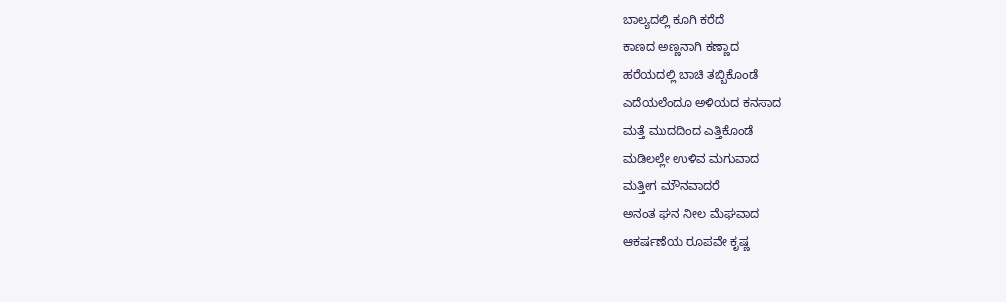ಬಾಲ್ಯದಲ್ಲಿ ಕೂಗಿ ಕರೆದೆ
ಕಾಣದ ಅಣ್ಣನಾಗಿ ಕಣ್ಣಾದ
ಹರೆಯದಲ್ಲಿ ಬಾಚಿ ತಬ್ಬಿಕೊಂಡೆ
ಎದೆಯಲೆಂದೂ ಅಳಿಯದ ಕನಸಾದ
ಮತ್ತೆ ಮುದದಿಂದ ಎತ್ತಿಕೊಂಡೆ
ಮಡಿಲಲ್ಲೇ ಉಳಿವ ಮಗುವಾದ
ಮತ್ತೀಗ ಮೌನವಾದರೆ
ಅನಂತ ಘನ ನೀಲ ಮೆಘವಾದ
ಆಕರ್ಷಣೆಯ ರೂಪವೇ ಕೃಷ್ಣ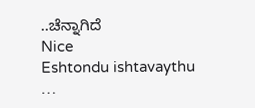..ಚೆನ್ನಾಗಿದೆ
Nice
Eshtondu ishtavaythu …